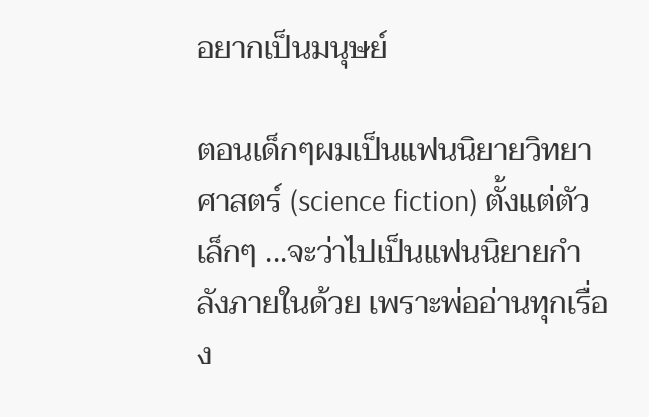อยากเป็นมนุษย์

ตอนเด็กๆผมเป็นแฟนนิยายวิทยาศาสตร์ (science fiction) ตั้งแต่ตัวเล็กๆ ...จะว่าไปเป็นแฟนนิยายกำลังภายในด้วย เพราะพ่ออ่านทุกเรื่อง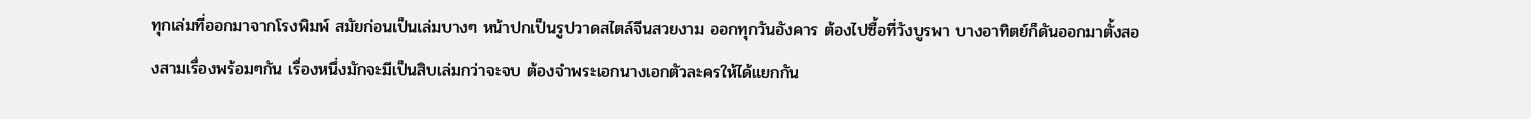ทุกเล่มที่ออกมาจากโรงพิมพ์ สมัยก่อนเป็นเล่มบางๆ หน้าปกเป็นรูปวาดสไตล์จีนสวยงาม ออกทุกวันอังคาร ต้องไปซื้อที่วังบูรพา บางอาทิตย์ก็ดันออกมาตั้งสองสามเรื่องพร้อมๆกัน เรื่องหนึ่งมักจะมีเป็นสิบเล่มกว่าจะจบ ต้องจำพระเอกนางเอกตัวละครให้ได้แยกกัน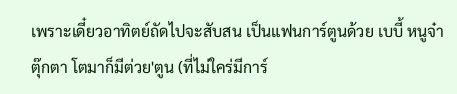เพราะเดี๋ยวอาทิตย์ถัดไปจะสับสน เป็นแฟนการ์ตูนด้วย เบบี้ หนูจ๋า ตุ๊กตา โตมาก็มีต่วย'ตูน (ที่ไม่ใคร่มีการ์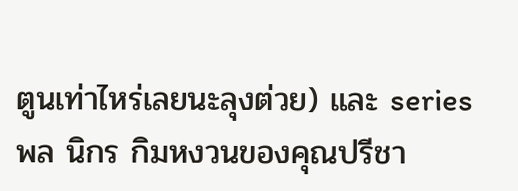ตูนเท่าไหร่เลยนะลุงต่วย) และ series พล นิกร กิมหงวนของคุณปรีชา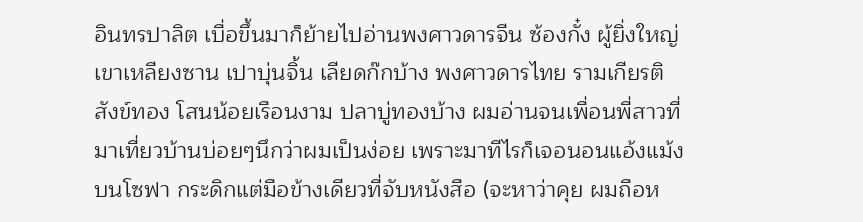อินทรปาลิต เบื่อขึ้นมาก็ย้ายไปอ่านพงศาวดารจีน ซ้องกั๋ง ผู้ยิ่งใหญ่เขาเหลียงซาน เปาบุ่นจิ้น เลียดก๊กบ้าง พงศาวดารไทย รามเกียรติ สังข์ทอง โสนน้อยเรือนงาม ปลาบู่ทองบ้าง ผมอ่านจนเพื่อนพี่สาวที่มาเที่ยวบ้านบ่อยๆนึกว่าผมเป็นง่อย เพราะมาทีไรก็เจอนอนแอ้งแม้งบนโซฟา กระดิกแต่มือข้างเดียวที่จับหนังสือ (จะหาว่าคุย ผมถือห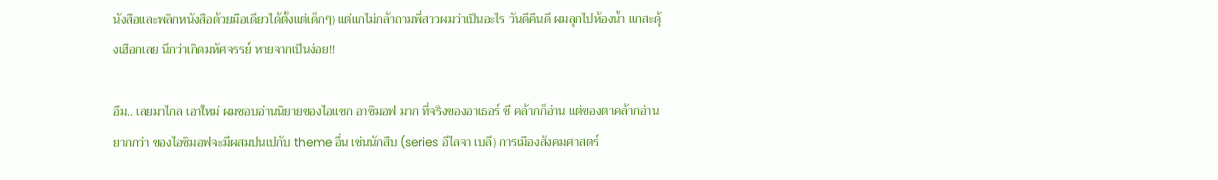นังสือและพลิกหนังสือด้วยมือเดียวได้ตั้งแต่เด็กๆ) แต่แกไม่กล้าถามพี่สาวผมว่าเป็นอะไร วันดีคืนดี ผมลุกไปห้องน้ำ แกสะดุ้งเฮือกเลย นึกว่าเกิดมหัศจรรย์ หายจากเป็นง่อย!!

อืม.. เลยมาไกล เอาใหม่ ผมชอบอ่านนิยายของไอแซก อาซิมอฟ มาก ที่จริงของอาเธอร์ ซี คล้ากก็อ่าน แต่ของตาคล้ากอ่านยากกว่า ของไอซิมอฟจะมีผสมปนเปกับ theme อื่น เช่นนักสืบ (series อีไลจา เบลี) การเมืองสังคมศาสตร์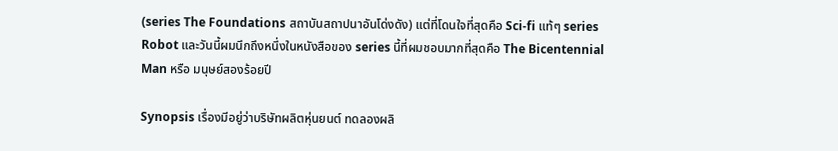(series The Foundations สถาบันสถาปนาอันโด่งดัง) แต่ที่โดนใจที่สุดคือ Sci-fi แท้ๆ series Robot และวันนี้ผมนึกถึงหนึ่งในหนังสือของ series นี้ที่ผมชอบมากที่สุดคือ The Bicentennial Man หรือ มนุษย์สองร้อยปี

Synopsis เรื่องมีอยู่ว่าบริษัทผลิตหุ่นยนต์ ทดลองผลิ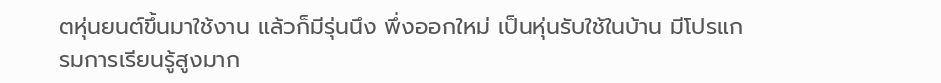ตหุ่นยนต์ขึ้นมาใช้งาน แล้วก็มีรุ่นนึง พึ่งออกใหม่ เป็นหุ่นรับใช้ในบ้าน มีโปรแกรมการเรียนรู้สูงมาก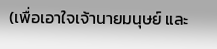(เพื่อเอาใจเจ้านายมนุษย์ และ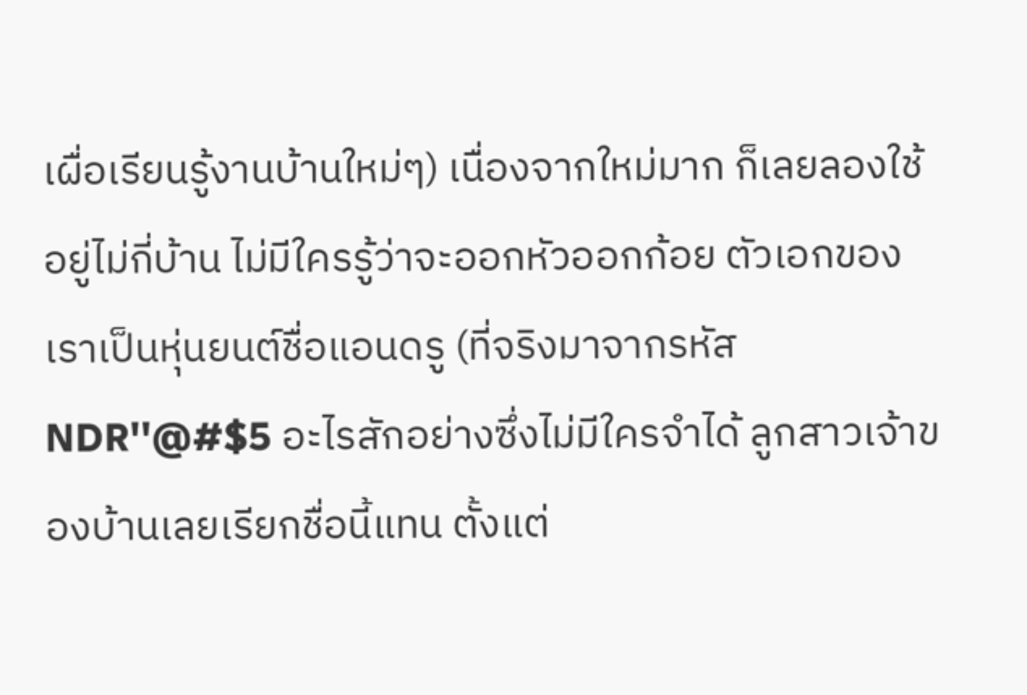เผื่อเรียนรู้งานบ้านใหม่ๆ) เนื่องจากใหม่มาก ก็เลยลองใช้อยู่ไม่กี่บ้าน ไม่มีใครรู้ว่าจะออกหัวออกก้อย ตัวเอกของเราเป็นหุ่นยนต์ชื่อแอนดรู (ที่จริงมาจากรหัส NDR''@#$5 อะไรสักอย่างซึ่งไม่มีใครจำได้ ลูกสาวเจ้าของบ้านเลยเรียกชื่อนี้แทน ตั้งแต่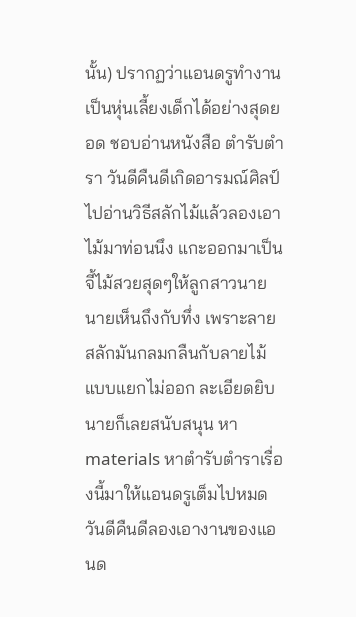นั้น) ปรากฏว่าแอนดรูทำงานเป็นหุ่นเลี้ยงเด็กได้อย่างสุดยอด ชอบอ่านหนังสือ ตำรับตำรา วันดีคืนดีเกิดอารมณ์ศิลป์ ไปอ่านวิธีสลักไม้แล้วลองเอาไม้มาท่อนนึง แกะออกมาเป็นจี้ไม้สวยสุดๆให้ลูกสาวนาย นายเห็นถึงกับทึ่ง เพราะลายสลักมันกลมกลืนกับลายไม้แบบแยกไม่ออก ละเอียดยิบ นายก็เลยสนับสนุน หา materials หาตำรับตำราเรื่องนี้มาให้แอนดรูเต็มไปหมด วันดีคืนดีลองเอางานของแอนด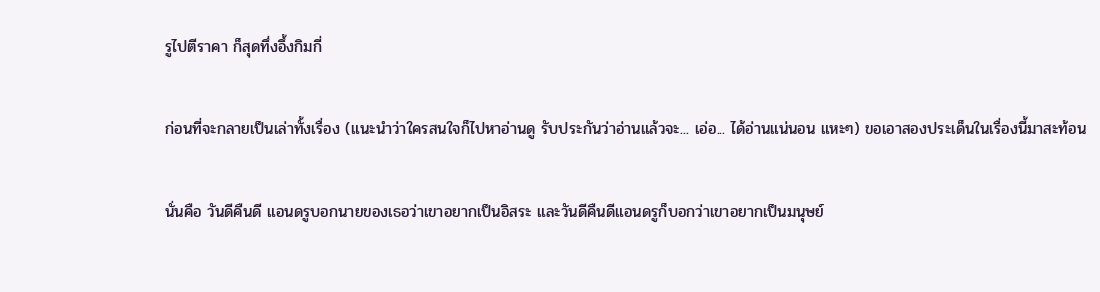รูไปตีราคา ก็สุดทึ่งอึ้งกิมกี่

ก่อนที่จะกลายเป็นเล่าทั้งเรื่อง (แนะนำว่าใครสนใจก็ไปหาอ่านดู รับประกันว่าอ่านแล้วจะ... เอ่อ... ได้อ่านแน่นอน แหะๆ) ขอเอาสองประเด็นในเรื่องนี้มาสะท้อน

นั่นคือ วันดีคืนดี แอนดรูบอกนายของเธอว่าเขาอยากเป็นอิสระ และวันดีคืนดีแอนดรูก็บอกว่าเขาอยากเป็นมนุษย์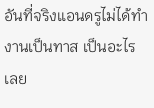อันที่จริงแอนดรูไม่ได้ทำงานเป็นทาส เป็นอะไรเลย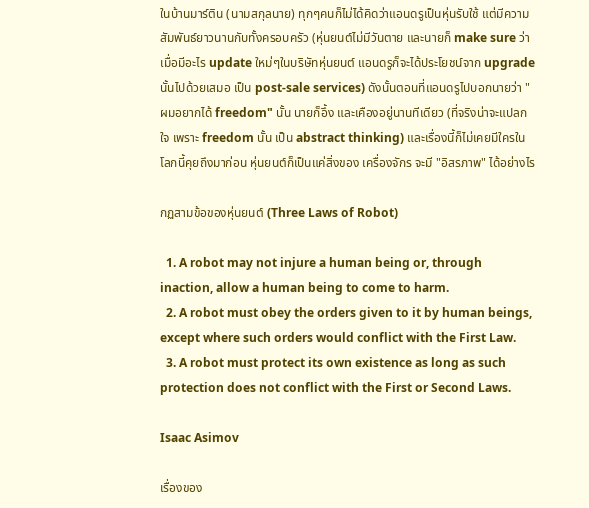ในบ้านมาร์ติน (นามสกุลนาย) ทุกๆคนก็ไม่ได้คิดว่าแอนดรูเป็นหุ่นรับใช้ แต่มีความสัมพันธ์ยาวนานกับทั้งครอบครัว (หุ่นยนต์ไม่มีวันตาย และนายก็ make sure ว่าเมื่อมีอะไร update ใหม่ๆในบริษัทหุ่นยนต์ แอนดรูก็จะได้ประโยชน์จาก upgrade นั้นไปด้วยเสมอ เป็น post-sale services) ดังนั้นตอนที่แอนดรูไปบอกนายว่า "ผมอยากได้ freedom" นั้น นายก็อึ้ง และเคืองอยู่นานทีเดียว (ที่จริงน่าจะแปลกใจ เพราะ freedom นั้น เป็น abstract thinking) และเรื่องนี้ก็ไม่เคยมีใครในโลกนี้คุยถึงมาก่อน หุ่นยนต์ก็เป็นแค่สิ่งของ เครื่องจักร จะมี "อิสรภาพ" ได้อย่างไร

กฏสามข้อของหุ่นยนต์ (Three Laws of Robot)

  1. A robot may not injure a human being or, through inaction, allow a human being to come to harm.
  2. A robot must obey the orders given to it by human beings, except where such orders would conflict with the First Law.
  3. A robot must protect its own existence as long as such protection does not conflict with the First or Second Laws.

Isaac Asimov

เรื่องของ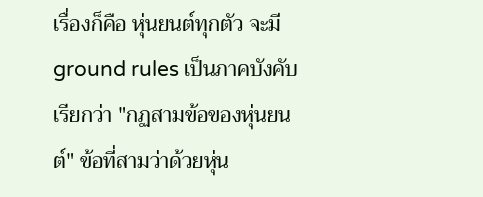เรื่องก็คือ หุ่นยนต์ทุกตัว จะมี ground rules เป็นภาคบังคับเรียกว่า "กฏสามข้อของหุ่นยนต์" ข้อที่สามว่าด้วยหุ่น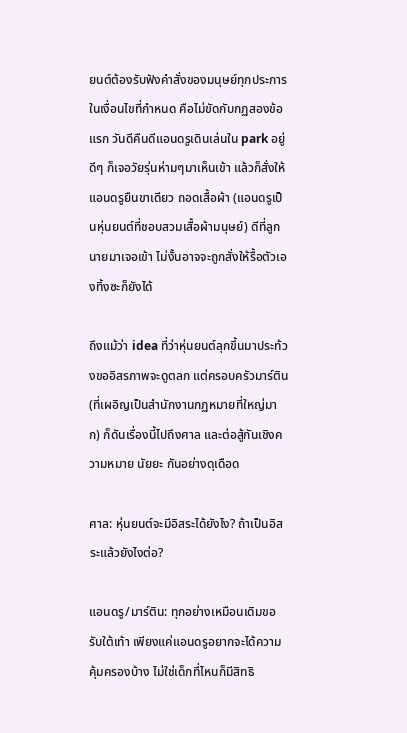ยนต์ต้องรับฟังคำสั่งของมนุษย์ทุกประการในเงื่อนไขที่กำหนด คือไม่ขัดกับกฏสองข้อแรก วันดีคืนดีแอนดรูเดินเล่นใน park อยู่ดีๆ ก็เจอวัยรุ่นห่ามๆมาเห็นเข้า แล้วก็สั่งให้แอนดรูยืนขาเดียว ถอดเสื้อผ้า (แอนดรูเป็นหุ่นยนต์ที่ชอบสวมเสื้อผ้ามนุษย์) ดีที่ลูกนายมาเจอเข้า ไม่งั้นอาจจะถูกสั่งให้รื้อตัวเองทิ้งซะก็ยังได้

ถึงแม้ว่า idea ที่ว่าหุ่นยนต์ลุกขึ้นมาประท้วงขออิสรภาพจะดูตลก แต่ครอบครัวมาร์ติน (ที่เผอิญเป็นสำนักงานกฏหมายที่ใหญ่มาก) ก็ดันเรื่องนี้ไปถึงศาล และต่อสู้กันเชิงความหมาย นัยยะ กันอย่างดุเดือด

ศาล: หุ่นยนต์จะมีอิสระได้ยังไง? ถ้าเป็นอิสระแล้วยังไงต่อ?

แอนดรู/มาร์ติน: ทุกอย่างเหมือนเดิมขอรับใต้เท้า เพียงแค่แอนดรูอยากจะได้ความคุ้มครองบ้าง ไม่ใช่เด็กที่ไหนก็มีสิทธิ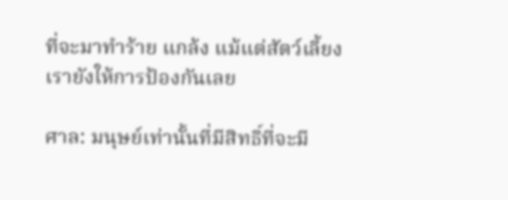ที่จะมาทำร้าย แกล้ง แม้แต่สัตว์เลี้ยงเรายังให้การป้องกันเลย

ศาล: มนุษย์เท่านั้นที่มีสิทธิ์ที่จะมี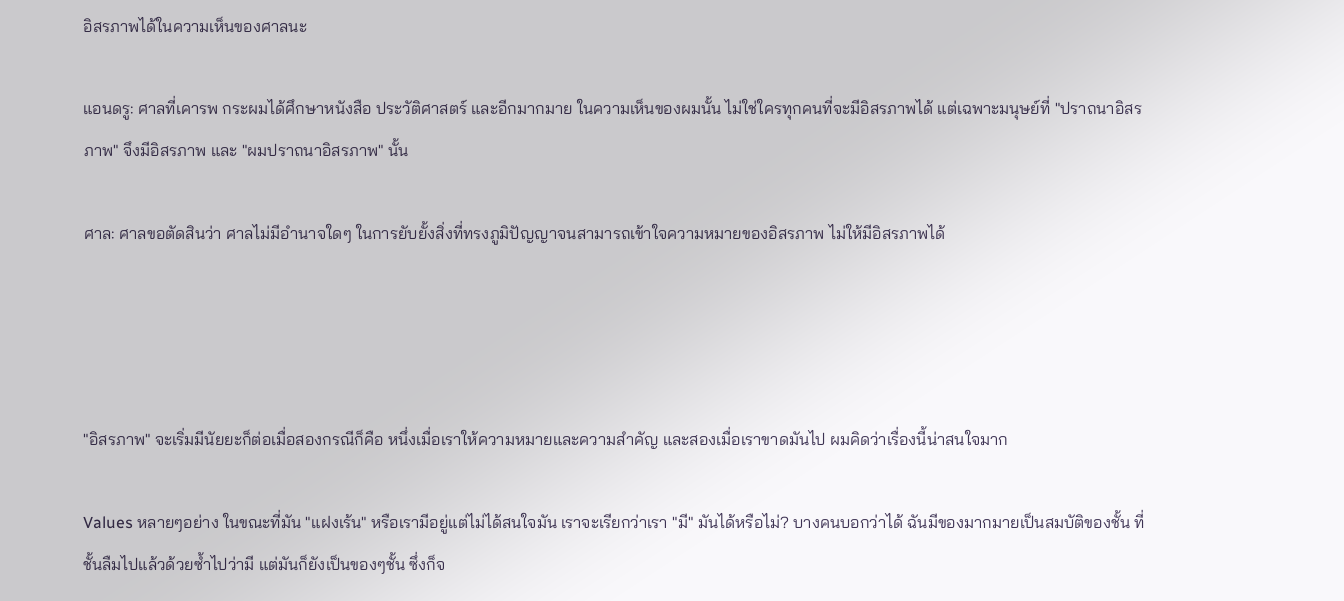อิสรภาพได้ในความเห็นของศาลนะ

แอนดรู: ศาลที่เคารพ กระผมได้ศึกษาหนังสือ ประวัติศาสตร์ และอีกมากมาย ในความเห็นของผมนั้น ไม่ใช่ใครทุกคนที่จะมีอิสรภาพได้ แต่เฉพาะมนุษย์ที่ "ปราถนาอิสรภาพ" จึงมีอิสรภาพ และ "ผมปราถนาอิสรภาพ" นั้น

ศาล: ศาลขอตัดสินว่า ศาลไม่มีอำนาจใดๆ ในการยับยั้งสิ่งที่ทรงภูมิปัญญาจนสามารถเข้าใจความหมายของอิสรภาพ ไม่ให้มีอิสรภาพได้




"อิสรภาพ" จะเริ่มมีนัยยะก็ต่อเมื่อสองกรณีก็คือ หนึ่งเมื่อเราให้ความหมายและความสำคัญ และสองเมื่อเราขาดมันไป ผมคิดว่าเรื่องนี้น่าสนใจมาก

Values หลายๆอย่าง ในขณะที่มัน "แฝงเร้น" หรือเรามีอยู่แต่ไม่ได้สนใจมัน เราจะเรียกว่าเรา "มี" มันได้หรือไม่? บางคนบอกว่าได้ ฉันมีของมากมายเป็นสมบัติของชั้น ที่ชั้นลืมไปแล้วด้วยซ้ำไปว่ามี แต่มันก็ยังเป็นของๆชั้น ซึ่งก็จ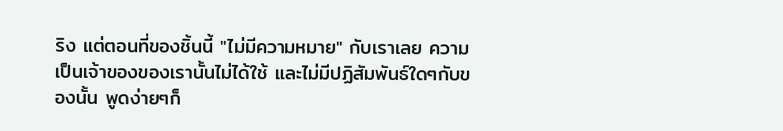ริง แต่ตอนที่ของชิ้นนี้ "ไม่มีความหมาย" กับเราเลย ความเป็นเจ้าของของเรานั้นไม่ได้ใช้ และไม่มีปฏิสัมพันธ์ใดๆกับของนั้น พูดง่ายๆก็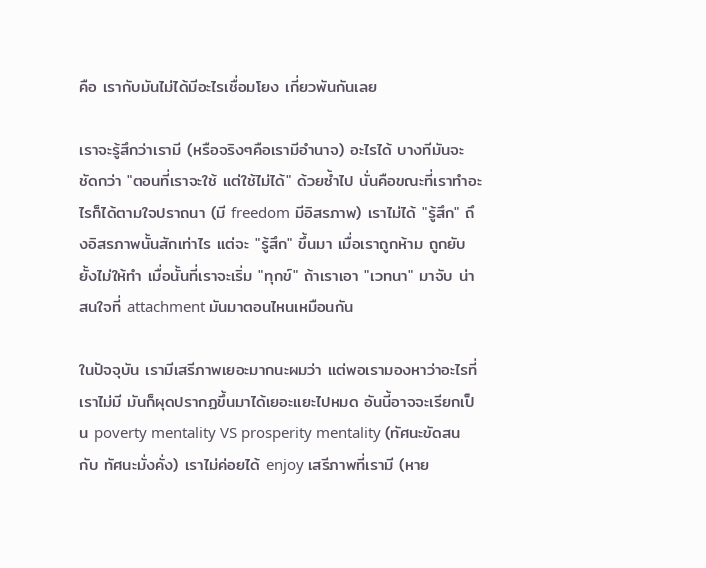คือ เรากับมันไม่ได้มีอะไรเชื่อมโยง เกี่ยวพันกันเลย

เราจะรู้สึกว่าเรามี (หรือจริงๆคือเรามีอำนาจ) อะไรได้ บางทีมันจะชัดกว่า "ตอนที่เราจะใช้ แต่ใช้ไม่ได้" ด้วยซ้ำไป นั่นคือขณะที่เราทำอะไรก็ได้ตามใจปราถนา (มี freedom มีอิสรภาพ) เราไม่ได้ "รู้สึก" ถึงอิสรภาพนั้นสักเท่าไร แต่จะ "รู้สึก" ขึ้นมา เมื่อเราถูกห้าม ถูกยับยั้งไม่ให้ทำ เมื่อนั้นที่เราจะเริ่ม "ทุกข์" ถ้าเราเอา "เวทนา" มาจับ น่าสนใจที่ attachment มันมาตอนไหนเหมือนกัน

ในปัจจุบัน เรามีเสรีภาพเยอะมากนะผมว่า แต่พอเรามองหาว่าอะไรที่เราไม่มี มันก็ผุดปรากฏขึ้นมาได้เยอะแยะไปหมด อันนี้อาจจะเรียกเป็น poverty mentality VS prosperity mentality (ทัศนะขัดสน กับ ทัศนะมั่งคั่ง) เราไม่ค่อยได้ enjoy เสรีภาพที่เรามี (หาย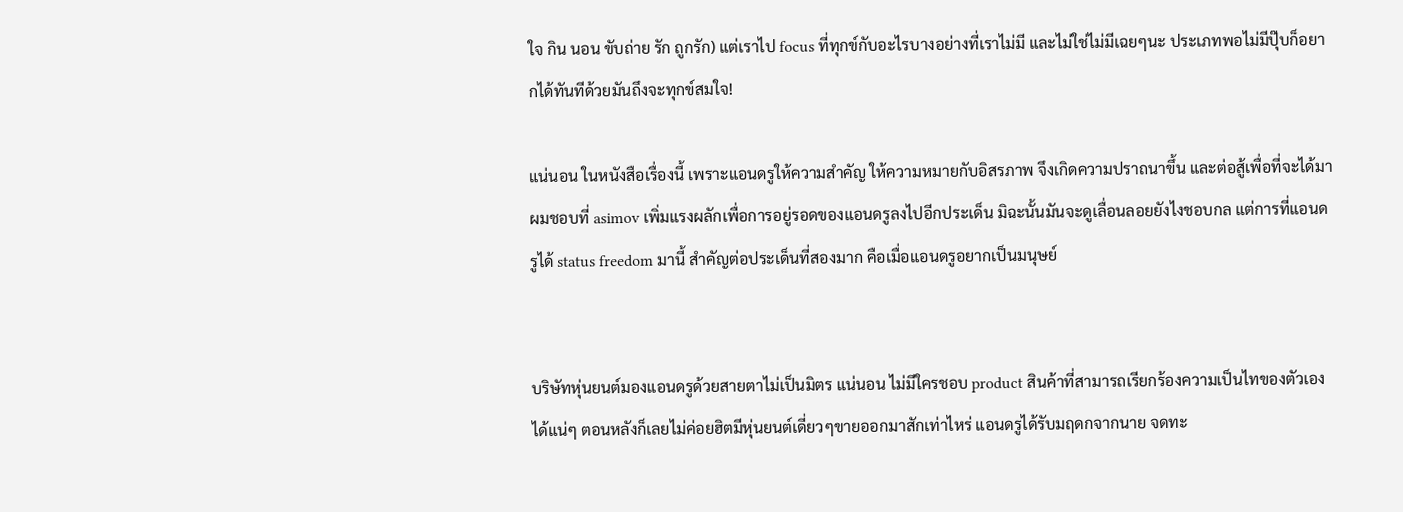ใจ กิน นอน ขับถ่าย รัก ถูกรัก) แต่เราไป focus ที่ทุกข์กับอะไรบางอย่างที่เราไม่มี และไม่ใช่ไม่มีเฉยๆนะ ประเภทพอไม่มีปุ๊บก็อยากได้ทันทีด้วยมันถึงจะทุกข์สมใจ!

แน่นอน ในหนังสือเรื่องนี้ เพราะแอนดรูให้ความสำคัญ ให้ความหมายกับอิสรภาพ จึงเกิดความปราถนาขึ้น และต่อสู้เพื่อที่จะได้มา ผมชอบที่ asimov เพิ่มแรงผลักเพื่อการอยู่รอดของแอนดรูลงไปอีกประเด็น มิฉะนั้นมันจะดูเลื่อนลอยยังไงชอบกล แต่การที่แอนดรูได้ status freedom มานี้ สำคัญต่อประเด็นที่สองมาก คือเมื่อแอนดรูอยากเป็นมนุษย์


บริษัทหุ่นยนต์มองแอนดรูด้วยสายตาไม่เป็นมิตร แน่นอน ไม่มีใครชอบ product สินค้าที่สามารถเรียกร้องความเป็นไทของตัวเองได้แน่ๆ ตอนหลังก็เลยไม่ค่อยฮิตมีหุ่นยนต์เดี่ยวๆขายออกมาสักเท่าไหร่ แอนดรูได้รับมฤดกจากนาย จดทะ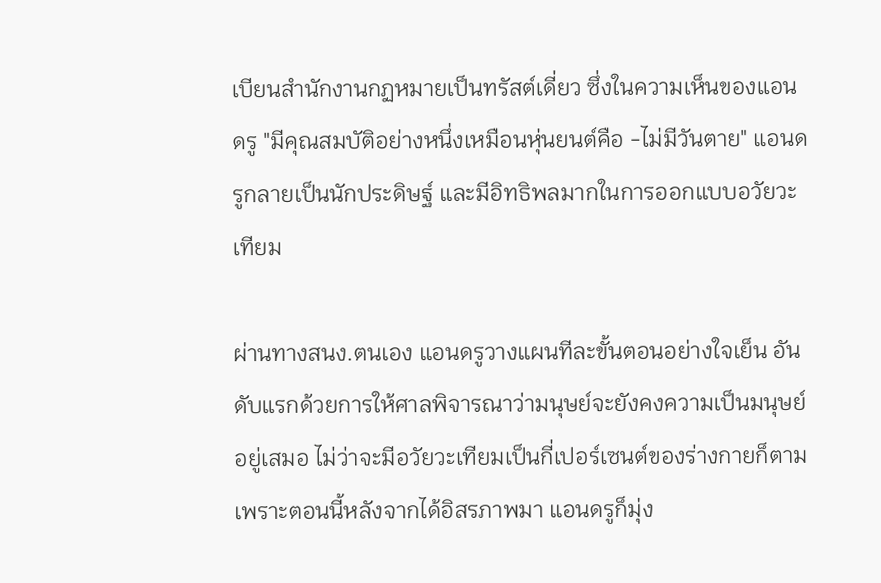เบียนสำนักงานกฏหมายเป็นทรัสต์เดี่ยว ซึ่งในความเห็นของแอนดรู "มีคุณสมบัติอย่างหนึ่งเหมือนหุ่นยนต์คือ -ไม่มีวันตาย" แอนดรูกลายเป็นนักประดิษฐ์ และมีอิทธิพลมากในการออกแบบอวัยวะเทียม

ผ่านทางสนง.ตนเอง แอนดรูวางแผนทีละขั้นตอนอย่างใจเย็น อันดับแรกด้วยการให้ศาลพิจารณาว่ามนุษย์จะยังคงความเป็นมนุษย์อยู่เสมอ ไม่ว่าจะมีอวัยวะเทียมเป็นกี่เปอร์เซนต์ของร่างกายก็ตาม เพราะตอนนี้หลังจากได้อิสรภาพมา แอนดรูก็มุ่ง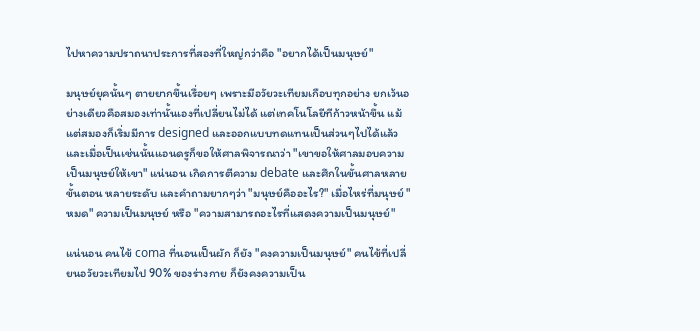ไปหาความปราถนาประการที่สองที่ใหญ่กว่าคือ "อยากได้เป็นมนุษย์"

มนุษย์ยุคนั้นๆ ตายยากขึ้นเรื่อยๆ เพราะมีอวัยวะเทียมเกือบทุกอย่าง ยกเว้นอย่างเดียวคือสมองเท่านั้นเองที่เปลี่ยนไม่ได้ แต่เทคโนโลยีทีก้าวหน้าขึ้น แม้แต่สมองก็เริ่มมีการ designed และออกแบบทดแทนเป็นส่วนๆไปได้แล้ว และเมื่อเป็นเช่นนั้นแอนดรูก็ขอให้ศาลพิจารณาว่า "เขาขอให้ศาลมอบความเป็นมนุษย์ให้เขา" แน่นอน เกิดการตีความ debate และศึกในขั้นศาลหลายขั้นตอน หลายระดับ และคำถามยากๆว่า "มนุษย์คืออะไร?" เมื่อไหร่ที่มนุษย์ "หมด" ความเป็นมนุษย์ หรือ "ความสามารถอะไรที่แสดงความเป็นมนุษย์"

แน่นอน คนไข้ coma ที่นอนเป็นผัก ก็ยัง "คงความเป็นมนุษย์" คนไข้ที่เปลี่ยนอวัยวะเทียมไป 90% ของร่างกาย ก็ยังคงความเป็น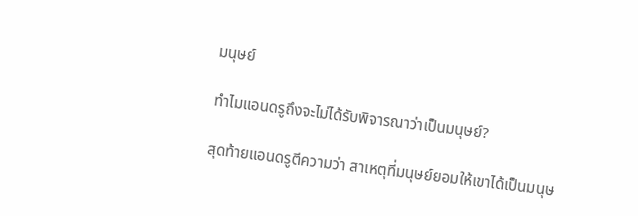มนุษย์

ทำไมแอนดรูถึงจะไม่ได้รับพิจารณาว่าเป็นมนุษย์?

สุดท้ายแอนดรูตีความว่า สาเหตุที่มนุษย์ยอมให้เขาได้เป็นมนุษ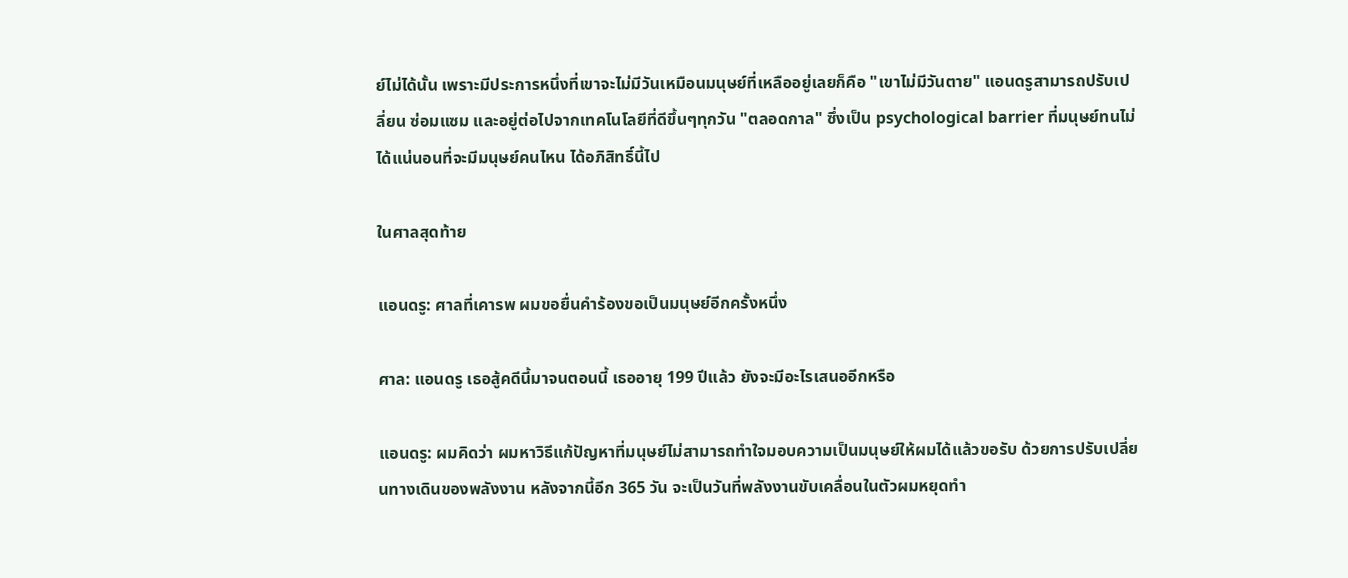ย์ไม่ได้นั้น เพราะมีประการหนึ่งที่เขาจะไม่มีวันเหมือนมนุษย์ที่เหลืออยู่เลยก็คือ "เขาไม่มีวันตาย" แอนดรูสามารถปรับเปลี่ยน ซ่อมแซม และอยู่ต่อไปจากเทคโนโลยีที่ดีขึ้นๆทุกวัน "ตลอดกาล" ซึ่งเป็น psychological barrier ที่มนุษย์ทนไม่ได้แน่นอนที่จะมีมนุษย์คนไหน ได้อภิสิทธิ์นี้ไป

ในศาลสุดท้าย

แอนดรู: ศาลที่เคารพ ผมขอยื่นคำร้องขอเป็นมนุษย์อีกครั้งหนึ่ง

ศาล: แอนดรู เธอสู้คดีนี้มาจนตอนนี้ เธออายุ 199 ปีแล้ว ยังจะมีอะไรเสนออีกหรือ

แอนดรู: ผมคิดว่า ผมหาวิธีแก้ปัญหาที่มนุษย์ไม่สามารถทำใจมอบความเป็นมนุษย์ให้ผมได้แล้วขอรับ ด้วยการปรับเปลี่ยนทางเดินของพลังงาน หลังจากนี้อีก 365 วัน จะเป็นวันที่พลังงานขับเคลื่อนในตัวผมหยุดทำ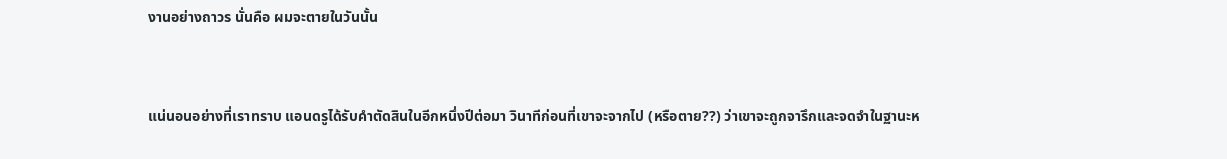งานอย่างถาวร นั่นคือ ผมจะตายในวันนั้น


แน่นอนอย่างที่เราทราบ แอนดรูได้รับคำตัดสินในอีกหนึ่งปีต่อมา วินาทีก่อนที่เขาจะจากไป (หรือตาย??) ว่าเขาจะถูกจารึกและจดจำในฐานะห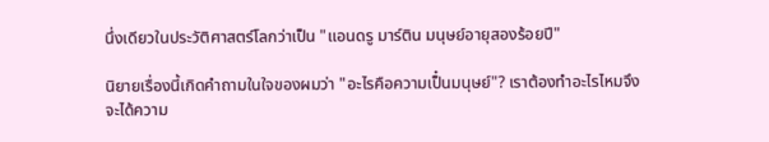นึ่งเดียวในประวัติศาสตร์โลกว่าเป็น "แอนดรู มาร์ติน มนุษย์อายุสองร้อยปี"

นิยายเรื่องนี้เกิดคำถามในใจของผมว่า "อะไรคือความเป็๋นมนุษย์"? เราต้องทำอะไรไหมจึงจะได้ความ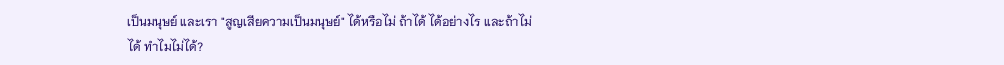เป็นมนุษย์ และเรา "สูญเสียความเป็นมนุษย์" ได้หรือไม่ ถ้าได้ ได้อย่างไร และถ้าไม่ได้ ทำไมไม่ได้?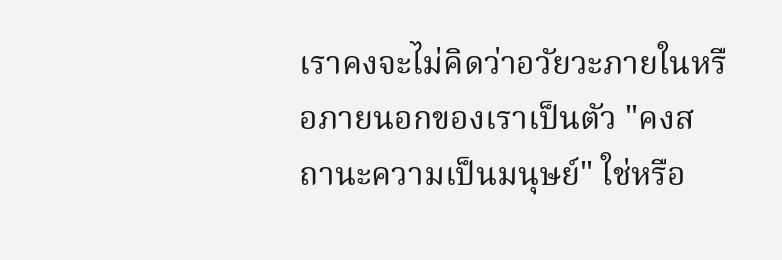เราคงจะไม่คิดว่าอวัยวะภายในหรือภายนอกของเราเป็นตัว "คงสถานะความเป็นมนุษย์" ใช่หรือ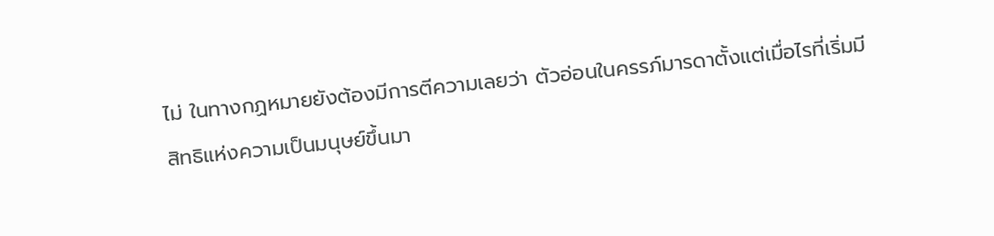ไม่ ในทางกฏหมายยังต้องมีการตีความเลยว่า ตัวอ่อนในครรภ์มารดาตั้งแต่เมื่อไรที่เริ่มมีสิทธิแห่งความเป็นมนุษย์ขึ้นมา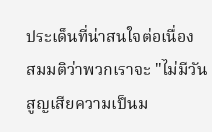ประเด็นที่น่าสนใจต่อเนื่อง สมมติว่าพวกเราจะ "ไม่มีวันสูญเสียความเป็นม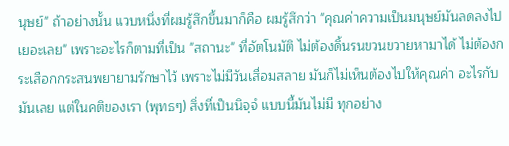นุษย์" ถ้าอย่างนั้น แวบหนึ่งที่ผมรู้สึกขึ้นมาก็คือ ผมรู้สึกว่า "คุณค่าความเป็นมนุษย์มันลดลงไปเยอะเลย" เพราะอะไรก็ตามที่เป็น "สถานะ" ที่อัตโนมัติ ไม่ต้องดิ้นรนขวนขวายหามาได้ ไม่ต้องกระเสือกกระสนพยายามรักษาไว้ เพราะไม่มีวันเสื่อมสลาย มันก็ไม่เห็นต้องไปให้คุณค่า อะไรกับมันเลย แต่ในคติของเรา (พุทธๆ) สิ่งที่เป็นนิจฺจํ แบบนี้มันไม่มี ทุกอย่าง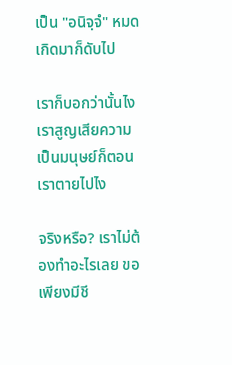เป็น "อนิจฺจํ" หมด เกิดมาก็ดับไป

เราก็บอกว่านั้นไง เราสูญเสียความเป็นมนุษย์ก็ตอนเราตายไปไง

จริงหรือ? เราไม่ต้องทำอะไรเลย ขอเพียงมีชี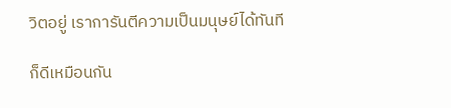วิตอยู่ เราการันตีความเป็นมนุษย์ได้ทันที

ก็ดีเหมือนกัน